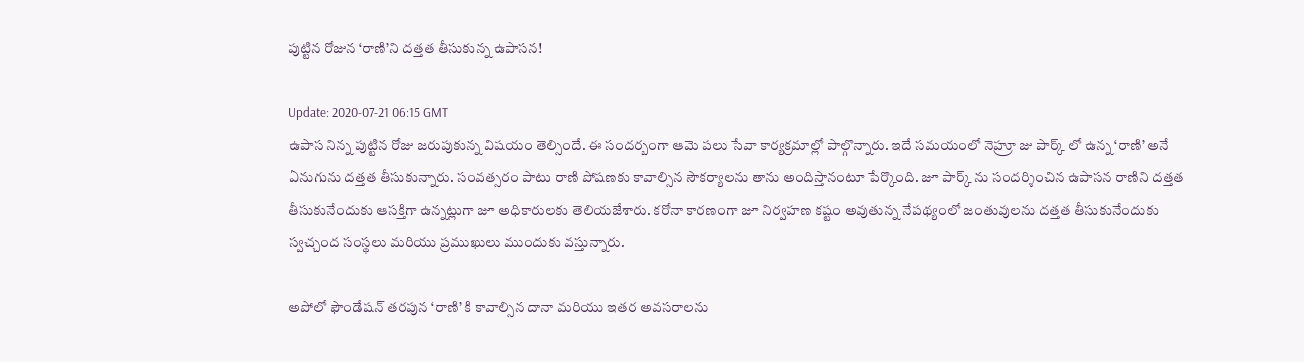పుట్టిన రోజున ‘రాణి’ని దత్తత తీసుకున్న ఉపాసన!

Update: 2020-07-21 06:15 GMT
ఉపాస నిన్న పుట్టిన రోజు జరుపుకున్న విషయం తెల్సిందే. ఈ సందర్బంగా ఆమె పలు సేవా కార్యక్రమాల్లో పాల్గొన్నారు. ఇదే సమయంలో నెహ్రూ జు పార్క్‌ లో ఉన్న ‘రాణి’ అనే ఏనుగును దత్తత తీసుకున్నారు. సంవత్సరం పాటు రాణి పోషణకు కావాల్సిన సౌకర్యాలను తాను అందిస్తానంటూ పేర్కొంది. జూ పార్క్‌ ను సందర్శించిన ఉపాసన రాణిని దత్తత తీసుకునేందుకు ఆసక్తిగా ఉన్నట్లుగా జూ అధికారులకు తెలియజేశారు. కరోనా కారణంగా జూ నిర్వహణ కష్టం అవుతున్న నేపథ్యంలో జంతువులను దత్తత తీసుకునేందుకు స్వచ్చంద సంస్థలు మరియు ప్రముఖులు ముందుకు వస్తున్నారు.

అపోలో ఫౌండేషన్‌ తరపున ‘రాణి’ కి కావాల్సిన దానా మరియు ఇతర అవసరాలను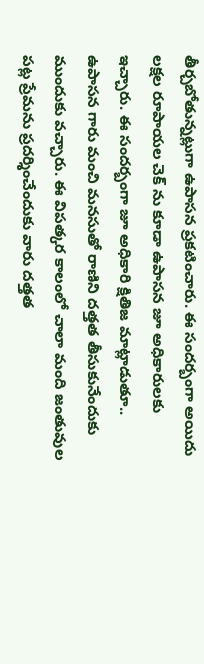తీర్చబోతున్నట్లుగా ఉపాసన ప్రకటించారు. ఈ సందర్బంగా అయిదు లక్షల రూపాయల చెక్‌ ను కూడా ఉపాసన జూ అధికారులకు ఇచ్చారు. ఈ సందర్బంగా జూ అధికారి క్షితిజ మాట్లాడుతూ.. ఉపాసన గారు మంచి మనసుతో రాణిని దత్తత తీసుకునేందుకు ముందుకు వచ్చారు. ఈ విపత్కర కాలంలో చాలా మంది జంతువుల పట్ల ప్రేమను ప్రదర్శించేందుకు వారు దత్తత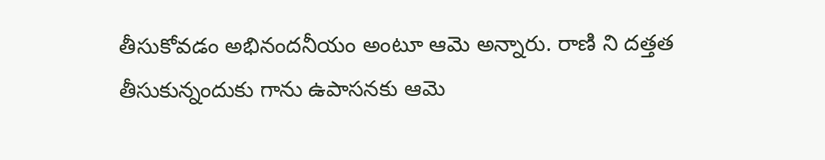తీసుకోవడం అభినందనీయం అంటూ ఆమె అన్నారు. రాణి ని దత్తత తీసుకున్నందుకు గాను ఉపాసనకు ఆమె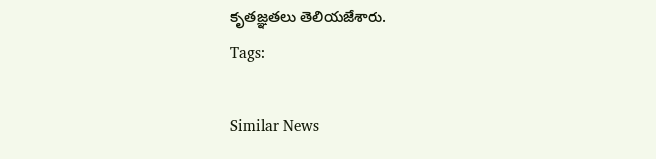కృతజ్ఞతలు తెలియజేశారు.
Tags:

Similar News